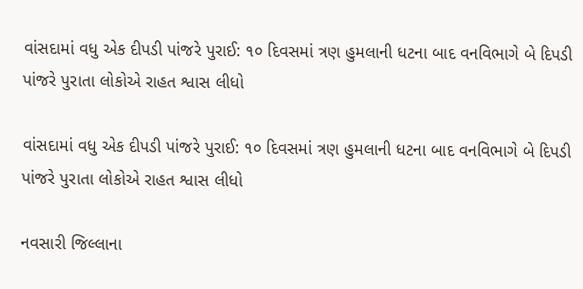વાંસદામાં વધુ એક દીપડી પાંજરે પુરાઈ: ૧૦ દિવસમાં ત્રણ હુમલાની ધટના બાદ વનવિભાગે બે દિપડી પાંજરે પુરાતા લોકોએ રાહત શ્વાસ લીધો

વાંસદામાં વધુ એક દીપડી પાંજરે પુરાઈ: ૧૦ દિવસમાં ત્રણ હુમલાની ધટના બાદ વનવિભાગે બે દિપડી પાંજરે પુરાતા લોકોએ રાહત શ્વાસ લીધો

નવસારી જિલ્લાના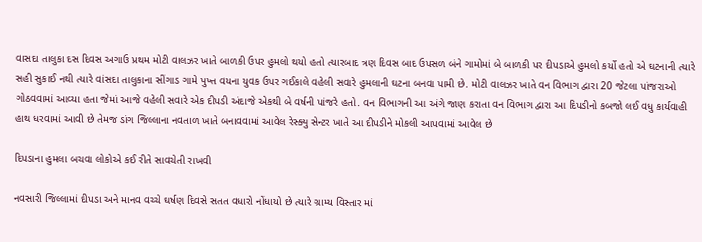વાસદા તાલુકા દસ દિવસ અગાઉ પ્રથમ મોટી વાલઝર ખાતે બાળકી ઉપર હુમલો થયો હતો ત્યારબાદ ત્રણ દિવસ બાદ ઉપસળ બંને ગામોમાં બે બાળકી પર દીપડાએ હુમલો કર્યો હતો એ ઘટનાની ત્યારે સહી સુકાઈ નથી ત્યારે વાંસદા તાલુકાના સીંગાડ ગામે પુખ્ત વયના યુવક ઉપર ગઈકાલે વહેલી સવારે હુમલાની ઘટના બનવા પામી છે. મોટી વાલઝર ખાતે વન વિભાગ દ્વારા 20 જેટલા પાંજરાઓ ગોઠવવામાં આવ્યા હતા જેમાં આજે વહેલી સવારે એક દીપડી અંદાજે એકથી બે વર્ષની પાંજરે હતો. વન વિભાગની આ અંગે જાણ કરાતા વન વિભાગ દ્વારા આ દિપડીનો કબજો લઈ વધુ કાર્યવાહી હાથ ધરવામાં આવી છે તેમજ ડાંગ જિલ્લાના નવતાળ ખાતે બનાવવામાં આવેલ રેસ્ક્યુ સેન્ટર ખાતે આ દીપડીને મોકલી આપવામાં આવેલ છે

દિપડાના હુમલા બચવા લોકોએ કઈ રીતે સાવચેતી રાખવી

નવસારી જિલ્લામાં દીપડા અને માનવ વચ્ચે ઘર્ષણ દિવસે સતત વધારો નોંધાયો છે ત્યારે ગ્રામ્ય વિસ્તાર માં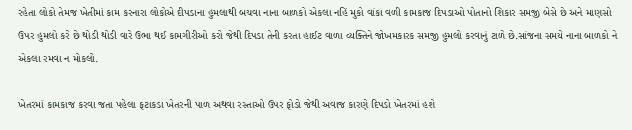રહેતા લોકો તેમજ ખેતીમાં કામ કરનારા લોકોએ દીપડાના હુમલાથી બચવા નાના બાળકો એકલા નહિં મુકો વાંકા વળી કામકાજ દિપડાઓ પોતાનો શિકાર સમજી બેસે છે અને માણસો ઉપર હુમલો કરે છે થોડી થોડી વારે ઉભા થઈ કામગીરીઓ કરો જેથી દિપડા તેની કરતા હાઈટ વાળા વ્યક્તિને જોખમકારક સમજી હુમલો કરવાનું ટાળે છે.સાંજના સમયે નાના બાળકો ને એકલા રમવા ન મોકલો.

ખેતરમાં કામકાજ કરવા જતા પહેલા ફટાકડા ખેતરની પાળ અથવા રસ્તાઓ ઉપર ફોડો જેથી અવાજ કારણે દિપડો ખેતરમાં હશે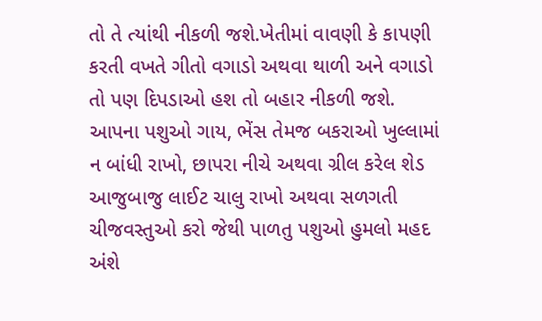તો તે ત્યાંથી નીકળી જશે.ખેતીમાં વાવણી કે કાપણી કરતી વખતે ગીતો વગાડો અથવા થાળી અને વગાડો તો પણ દિપડાઓ હશ તો બહાર નીકળી જશે. આપના પશુઓ ગાય, ભેંસ તેમજ બકરાઓ ખુલ્લામાં ન બાંધી રાખો, છાપરા નીચે અથવા ગ્રીલ કરેલ શેડ આજુબાજુ લાઈટ ચાલુ રાખો અથવા સળગતી ચીજવસ્તુઓ કરો જેથી પાળતુ પશુઓ હુમલો મહદ અંશે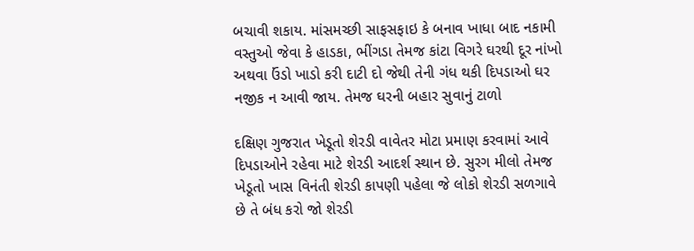બચાવી શકાય. માંસમચ્છી સાફસફાઇ કે બનાવ ખાધા બાદ નકામી વસ્તુઓ જેવા કે હાડકા, ભીંગડા તેમજ કાંટા વિગરે ઘરથી દૂર નાંખો અથવા ઉંડો ખાડો કરી દાટી દો જેથી તેની ગંધ થકી દિપડાઓ ઘર નજીક ન આવી જાય. તેમજ ઘરની બહાર સુવાનું ટાળો

દક્ષિણ ગુજરાત ખેડૂતો શેરડી વાવેતર મોટા પ્રમાણ કરવામાં આવે દિપડાઓને રહેવા માટે શેરડી આદર્શ સ્થાન છે. સુરગ મીલો તેમજ ખેડૂતો ખાસ વિનંતી શેરડી કાપણી પહેલા જે લોકો શેરડી સળગાવે છે તે બંધ કરો જો શેરડી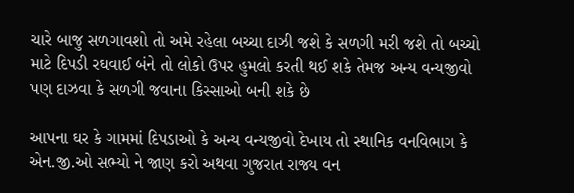ચારે બાજુ સળગાવશો તો અમે રહેલા બચ્ચા દાઝી જશે કે સળગી મરી જશે તો બચ્ચો માટે દિપડી રઘવાઈ બંને તો લોકો ઉપર હુમલો કરતી થઈ શકે તેમજ અન્ય વન્યજીવો પણ દાઝવા કે સળગી જવાના કિસ્સાઓ બની શકે છે

આપના ઘર કે ગામમાં દિપડાઓ કે અન્ય વન્યજીવો દેખાય તો સ્થાનિક વનવિભાગ કે એન.જી.ઓ સભ્યો ને જાણ કરો અથવા ગુજરાત રાજ્ય વન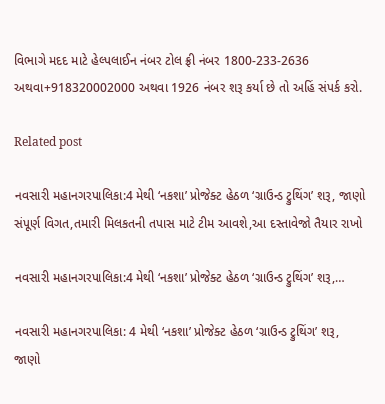વિભાગે મદદ માટે હેલ્પલાઈન નંબર ટોલ ફ્રી નંબર 1800-233-2636 અથવા+918320002000 અથવા 1926 નંબર શરૂ કર્યા છે તો અહિં સંપર્ક કરો.

Related post

નવસારી મહાનગરપાલિકા:4 મેથી ‘નકશા’ પ્રોજેક્ટ હેઠળ ‘ગ્રાઉન્ડ ટ્રુથિંગ’ શરૂ, જાણો સંપૂર્ણ વિગત,તમારી મિલકતની તપાસ માટે ટીમ આવશે,આ દસ્તાવેજો તૈયાર રાખો

નવસારી મહાનગરપાલિકા:4 મેથી ‘નકશા’ પ્રોજેક્ટ હેઠળ ‘ગ્રાઉન્ડ ટ્રુથિંગ’ શરૂ,…

નવસારી મહાનગરપાલિકા: 4 મેથી ‘નકશા’ પ્રોજેક્ટ હેઠળ ‘ગ્રાઉન્ડ ટ્રુથિંગ’ શરૂ, જાણો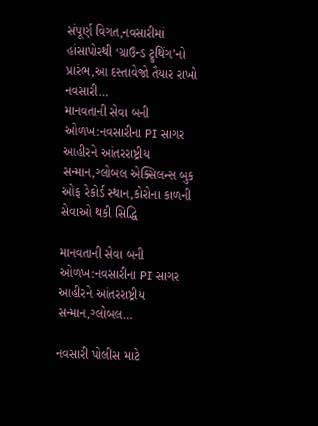સંપૂર્ણ વિગત,નવસારીમાં હાંસાપોરથી ‘ગ્રાઉન્ડ ટ્રુથિંગ’નો પ્રારંભ,આ દસ્તાવેજો તૈયાર રાખો નવસારી…
માનવતાની સેવા બની ઓળખ:નવસારીના PI સાગર આહીરને આંતરરાષ્ટ્રીય સન્માન,ગ્લોબલ એક્સિલન્સ બુક ઓફ રેકોર્ડ સ્થાન,કોરોના કાળની સેવાઓ થકી સિદ્ધિ

માનવતાની સેવા બની ઓળખ:નવસારીના PI સાગર આહીરને આંતરરાષ્ટ્રીય સન્માન,ગ્લોબલ…

નવસારી પોલીસ માટે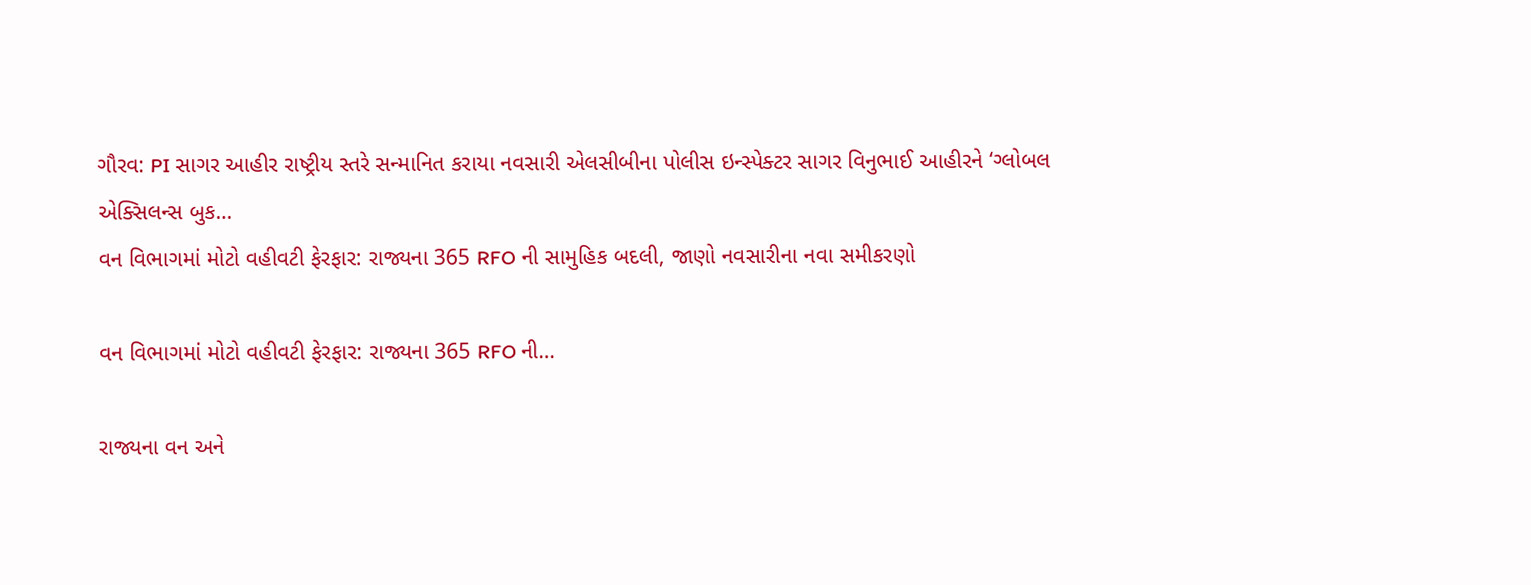ગૌરવ: PI સાગર આહીર રાષ્ટ્રીય સ્તરે સન્માનિત કરાયા નવસારી એલસીબીના પોલીસ ઇન્સ્પેક્ટર સાગર વિનુભાઈ આહીરને ‘ગ્લોબલ એક્સિલન્સ બુક…
વન વિભાગમાં મોટો વહીવટી ફેરફાર: રાજ્યના 365 RFO ની સામુહિક બદલી, જાણો નવસારીના નવા સમીકરણો

વન વિભાગમાં મોટો વહીવટી ફેરફાર: રાજ્યના 365 RFO ની…

રાજ્યના વન અને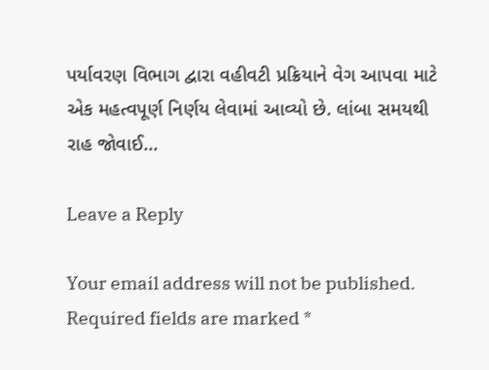પર્યાવરણ વિભાગ દ્વારા વહીવટી પ્રક્રિયાને વેગ આપવા માટે એક મહત્વપૂર્ણ નિર્ણય લેવામાં આવ્યો છે. લાંબા સમયથી રાહ જોવાઈ…

Leave a Reply

Your email address will not be published. Required fields are marked *